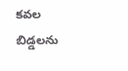కవల బిడ్డలను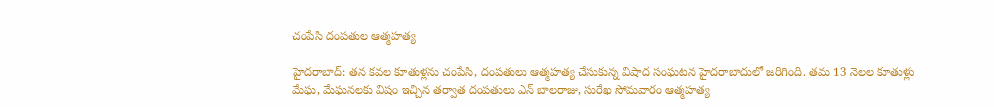చంపేసి దంపతుల ఆత్మహత్య

హైదరాబాద్: తన కవల కూతుళ్లను చంపేసి, దంపతులు ఆత్మహత్య చేసుకున్న విషాద సంఘటన హైదరాబాదులో జరిగింది. తమ 13 నెలల కూతుళ్లు మేఘ, మేఘనలకు విషం ఇచ్చిన తర్వాత దంపతులు ఎన్ బాలరాజు, సురేఖ సోమవారం ఆత్మహత్య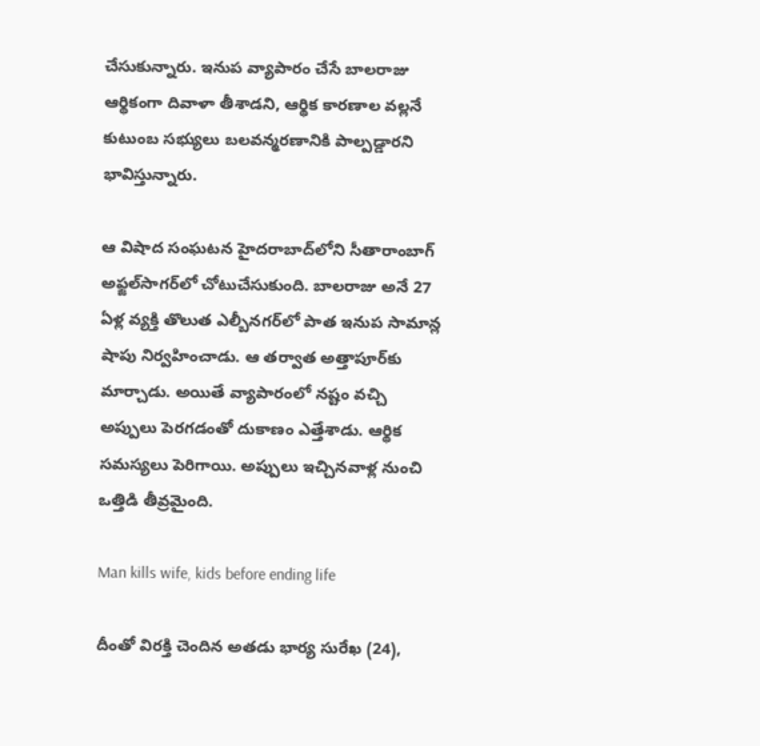చేసుకున్నారు. ఇనుప వ్యాపారం చేసే బాలరాజు ఆర్థికంగా దివాళా తీశాడని, ఆర్థిక కారణాల వల్లనే కుటుంబ సభ్యులు బలవన్మరణానికి పాల్పడ్డారని భావిస్తున్నారు.

ఆ విషాద సంఘటన హైదరాబాద్‌లోని సీతారాంబాగ్‌ అఫ్జల్‌సాగర్‌లో చోటుచేసుకుంది. బాలరాజు అనే 27 ఏళ్ల వ్యక్తి తొలుత ఎల్బీనగర్‌లో పాత ఇనుప సామాన్ల షాపు నిర్వహించాడు. ఆ తర్వాత అత్తాపూర్‌కు మార్చాడు. అయితే వ్యాపారంలో నష్టం వచ్చి అప్పులు పెరగడంతో దుకాణం ఎత్తేశాడు. ఆర్థిక సమస్యలు పెరిగాయి. అప్పులు ఇచ్చినవాళ్ల నుంచి ఒత్తిడి తీవ్రమైంది.

Man kills wife, kids before ending life

దీంతో విరక్తి చెందిన అతడు భార్య సురేఖ (24),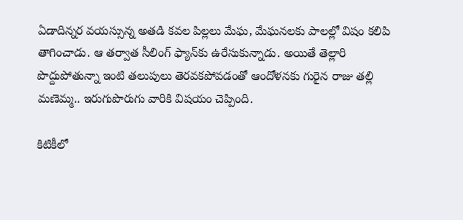ఏడాదిన్నర వయస్సున్న అతడి కవల పిల్లలు మేఘ, మేఘనలకు పాలల్లో విషం కలిపి తాగించాడు. ఆ తర్వాత సీలింగ్‌ ఫ్యాన్‌కు ఉరేసుకున్నాడు. అయితే తెల్లారి పొద్దుపోతున్నా ఇంటి తలుపులు తెరవకపోవడంతో ఆందోళనకు గురైన రాజు తల్లి మణెమ్మ.. ఇరుగుపొరుగు వారికి విషయం చెప్పింది.

కిటికీలో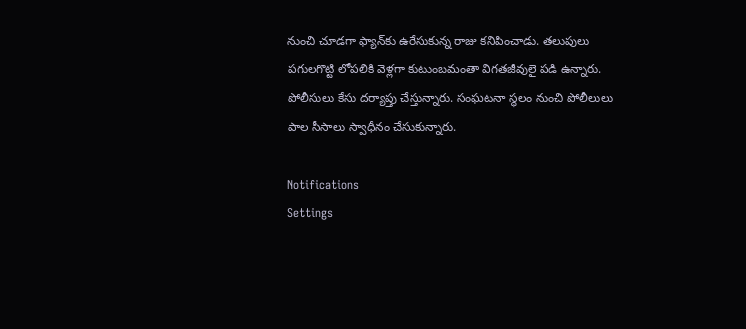నుంచి చూడగా ఫ్యాన్‌కు ఉరేసుకున్న రాజు కనిపించాడు. తలుపులు పగులగొట్టి లోపలికి వెళ్లగా కుటుంబమంతా విగతజీవులై పడి ఉన్నారు. పోలీసులు కేసు దర్యాప్తు చేస్తున్నారు. సంఘటనా స్థలం నుంచి పోలీలులు పాల సీసాలు స్వాధీనం చేసుకున్నారు.

Notifications
Settings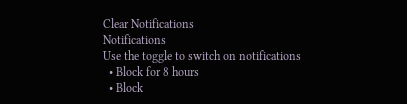Clear Notifications
Notifications
Use the toggle to switch on notifications
  • Block for 8 hours
  • Block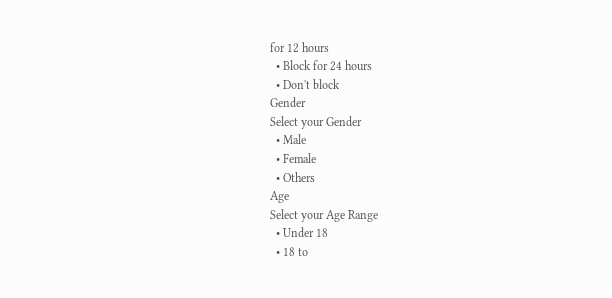for 12 hours
  • Block for 24 hours
  • Don't block
Gender
Select your Gender
  • Male
  • Female
  • Others
Age
Select your Age Range
  • Under 18
  • 18 to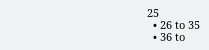25
  • 26 to 35
  • 36 to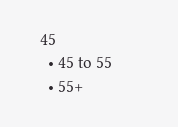45
  • 45 to 55
  • 55+